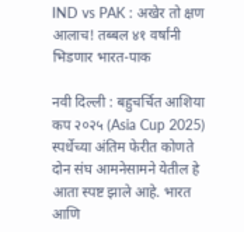IND vs PAK : अखेर तो क्षण आलाच! तब्बल ४१ वर्षांनी भिडणार भारत-पाक

नवी दिल्ली : बहुचर्चित आशिया कप २०२५ (Asia Cup 2025) स्पर्धेच्या अंतिम फेरीत कोणते दोन संघ आमनेसामने येतील हे आता स्पष्ट झाले आहे. भारत आणि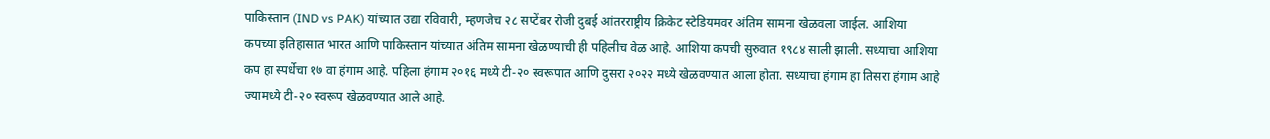पाकिस्तान (IND vs PAK) यांच्यात उद्या रविवारी, म्हणजेच २८ सप्टेंबर रोजी दुबई आंतरराष्ट्रीय क्रिकेट स्टेडियमवर अंतिम सामना खेळवला जाईल. आशिया कपच्या इतिहासात भारत आणि पाकिस्तान यांच्यात अंतिम सामना खेळण्याची ही पहिलीच वेळ आहे. आशिया कपची सुरुवात १९८४ साली झाली. सध्याचा आशिया कप हा स्पर्धेचा १७ वा हंगाम आहे. पहिला हंगाम २०१६ मध्ये टी-२० स्वरूपात आणि दुसरा २०२२ मध्ये खेळवण्यात आला होता. सध्याचा हंगाम हा तिसरा हंगाम आहे ज्यामध्ये टी-२० स्वरूप खेळवण्यात आले आहे.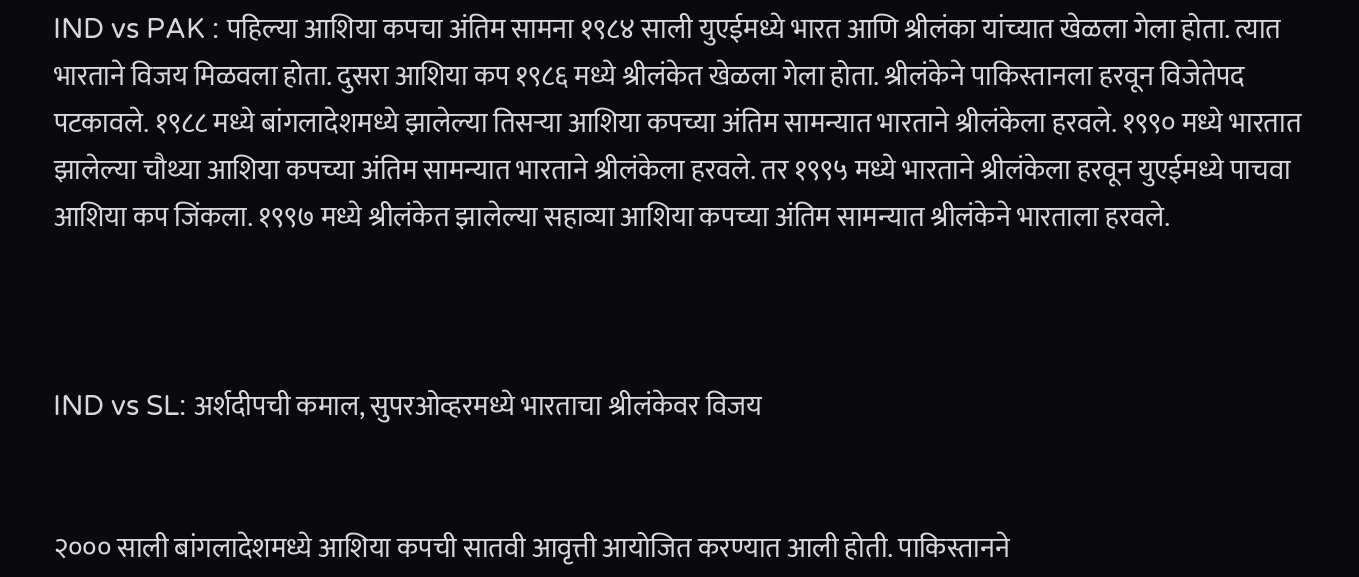IND vs PAK : पहिल्या आशिया कपचा अंतिम सामना १९८४ साली युएईमध्ये भारत आणि श्रीलंका यांच्यात खेळला गेला होता. त्यात भारताने विजय मिळवला होता. दुसरा आशिया कप १९८६ मध्ये श्रीलंकेत खेळला गेला होता. श्रीलंकेने पाकिस्तानला हरवून विजेतेपद पटकावले. १९८८ मध्ये बांगलादेशमध्ये झालेल्या तिसऱ्या आशिया कपच्या अंतिम सामन्यात भारताने श्रीलंकेला हरवले. १९९० मध्ये भारतात झालेल्या चौथ्या आशिया कपच्या अंतिम सामन्यात भारताने श्रीलंकेला हरवले. तर १९९५ मध्ये भारताने श्रीलंकेला हरवून युएईमध्ये पाचवा आशिया कप जिंकला. १९९७ मध्ये श्रीलंकेत झालेल्या सहाव्या आशिया कपच्या अंतिम सामन्यात श्रीलंकेने भारताला हरवले.



IND vs SL: अर्शदीपची कमाल, सुपरओव्हरमध्ये भारताचा श्रीलंकेवर विजय


२००० साली बांगलादेशमध्ये आशिया कपची सातवी आवृत्ती आयोजित करण्यात आली होती. पाकिस्तानने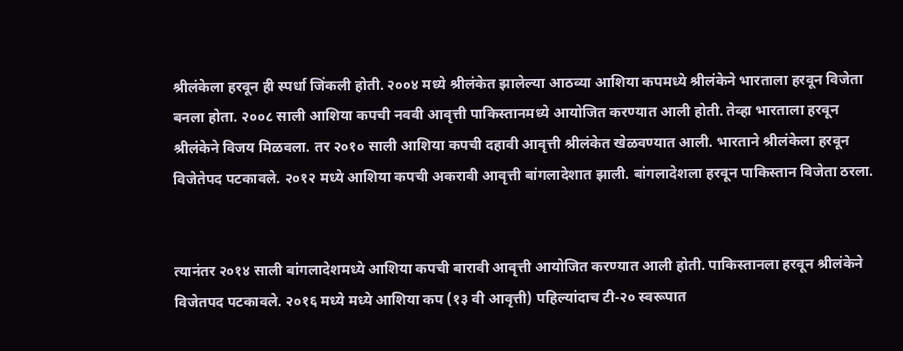श्रीलंकेला हरवून ही स्पर्धा जिंकली होती. २००४ मध्ये श्रीलंकेत झालेल्या आठव्या आशिया कपमध्ये श्रीलंकेने भारताला हरवून विजेता बनला होता. २००८ साली आशिया कपची नववी आवृत्ती पाकिस्तानमध्ये आयोजित करण्यात आली होती. तेव्हा भारताला हरवून श्रीलंकेने विजय मिळवला. तर २०१० साली आशिया कपची दहावी आवृत्ती श्रीलंकेत खेळवण्यात आली. भारताने श्रीलंकेला हरवून विजेतेपद पटकावले. २०१२ मध्ये आशिया कपची अकरावी आवृत्ती बांगलादेशात झाली. बांगलादेशला हरवून पाकिस्तान विजेता ठरला.


त्यानंतर २०१४ साली बांगलादेशमध्ये आशिया कपची बारावी आवृत्ती आयोजित करण्यात आली होती. पाकिस्तानला हरवून श्रीलंकेने विजेतपद पटकावले. २०१६ मध्ये मध्ये आशिया कप (१३ वी आवृत्ती) पहिल्यांदाच टी-२० स्वरूपात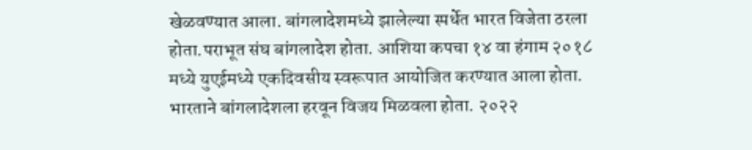खेळवण्यात आला. बांगलादेशमध्ये झालेल्या स्पर्धेत भारत विजेता ठरला होता.पराभूत संघ बांगलादेश होता. आशिया कपचा १४ वा हंगाम २०१८ मध्ये युएईमध्ये एकदिवसीय स्वरूपात आयोजित करण्यात आला होता. भारताने बांगलादेशला हरवून विजय मिळवला होता. २०२२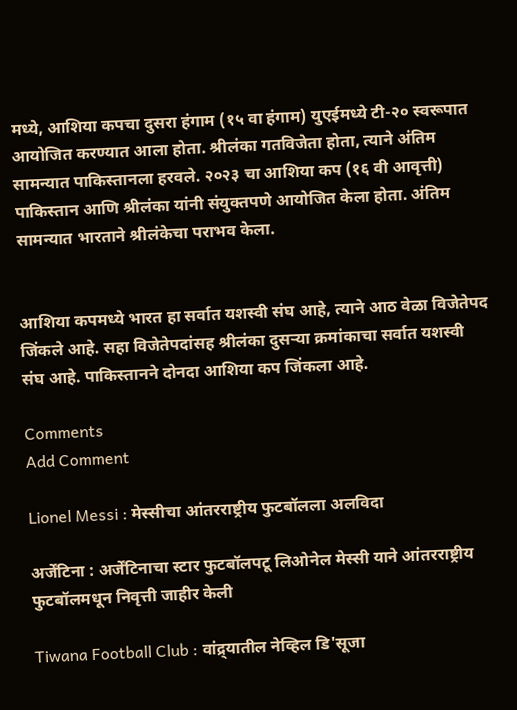मध्ये, आशिया कपचा दुसरा हंगाम (१५ वा हंगाम) युएईमध्ये टी-२० स्वरूपात आयोजित करण्यात आला होता. श्रीलंका गतविजेता होता, त्याने अंतिम सामन्यात पाकिस्तानला हरवले. २०२३ चा आशिया कप (१६ वी आवृत्ती) पाकिस्तान आणि श्रीलंका यांनी संयुक्तपणे आयोजित केला होता. अंतिम सामन्यात भारताने श्रीलंकेचा पराभव केला.


आशिया कपमध्ये भारत हा सर्वात यशस्वी संघ आहे, त्याने आठ वेळा विजेतेपद जिंकले आहे. सहा विजेतेपदांसह श्रीलंका दुसऱ्या क्रमांकाचा सर्वात यशस्वी संघ आहे. पाकिस्तानने दोनदा आशिया कप जिंकला आहे.

Comments
Add Comment

Lionel Messi : मेस्सीचा आंतरराष्ट्रीय फुटबॉलला अलविदा

अर्जेंटिना : अर्जेंटिनाचा स्टार फुटबॉलपटू लिओनेल मेस्सी याने आंतरराष्ट्रीय फुटबॉलमधून निवृत्ती जाहीर केली

Tiwana Football Club : वांद्र्यातील नेव्हिल डि'सूजा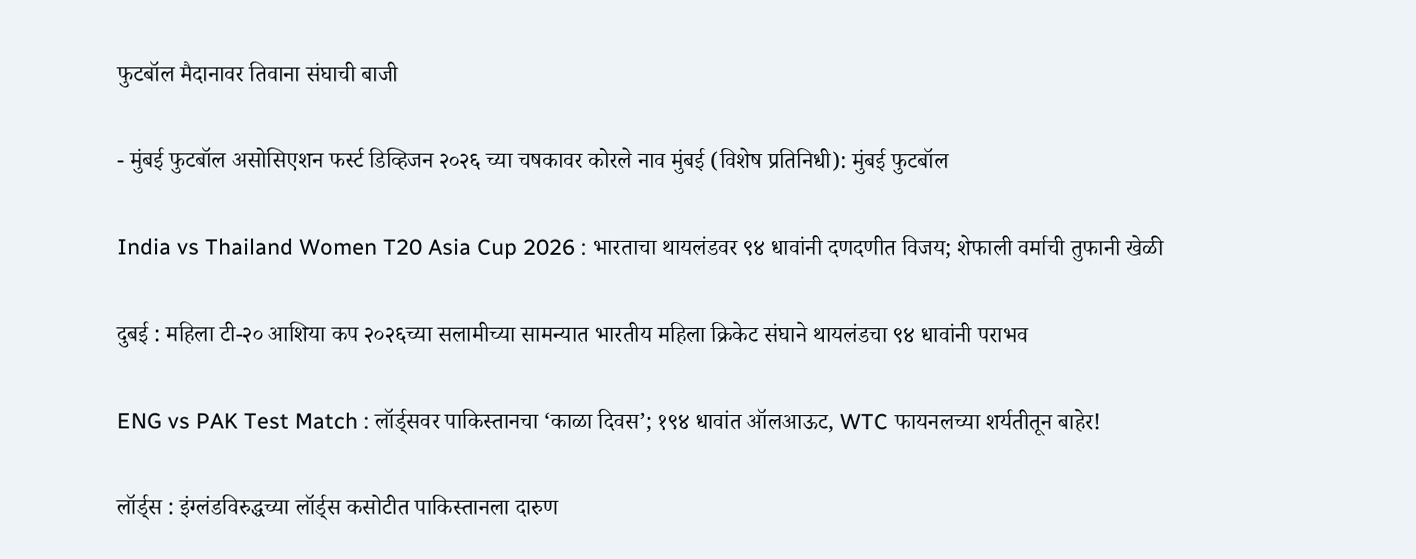फुटबॉल मैदानावर तिवाना संघाची बाजी

- मुंबई फुटबॉल असोसिएशन फर्स्ट डिव्हिजन २०२६ च्या चषकावर कोरले नाव मुंबई (विशेष प्रतिनिधी): मुंबई फुटबॉल

India vs Thailand Women T20 Asia Cup 2026 : भारताचा थायलंडवर ९४ धावांनी दणदणीत विजय; शेफाली वर्माची तुफानी खेळी

दुबई : महिला टी-२० आशिया कप २०२६च्या सलामीच्या सामन्यात भारतीय महिला क्रिकेट संघाने थायलंडचा ९४ धावांनी पराभव

ENG vs PAK Test Match : लॉर्ड्सवर पाकिस्तानचा ‘काळा दिवस’; १९४ धावांत ऑलआऊट, WTC फायनलच्या शर्यतीतून बाहेर!

लॉर्ड्स : इंग्लंडविरुद्धच्या लॉर्ड्स कसोटीत पाकिस्तानला दारुण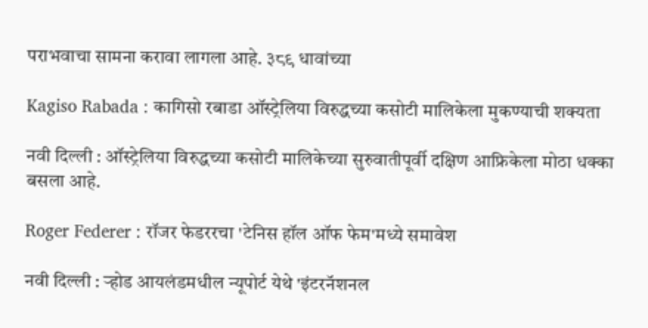पराभवाचा सामना करावा लागला आहे. ३८९ धावांच्या

Kagiso Rabada : कागिसो रबाडा ऑस्ट्रेलिया विरुद्धच्या कसोटी मालिकेला मुकण्याची शक्यता

नवी दिल्ली : ऑस्ट्रेलिया विरुद्धच्या कसोटी मालिकेच्या सुरुवातीपूर्वी दक्षिण आफ्रिकेला मोठा धक्का बसला आहे.

Roger Federer : रॉजर फेडररचा 'टेनिस हॉल ऑफ फेम'मध्ये समावेश

नवी दिल्ली : ऱ्होड आयलंडमधील न्यूपोर्ट येथे 'इंटरनॅशनल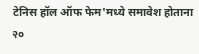टेनिस हॉल ऑफ फेम'मध्ये समावेश होताना २०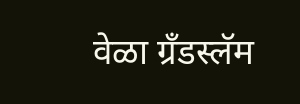वेळा ग्रँडस्लॅम